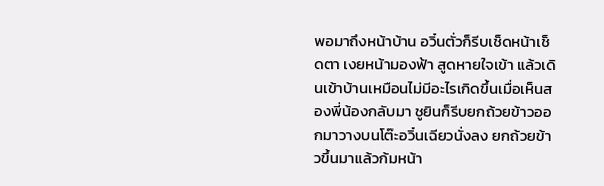พอมาถึงหน้าบ้าน อวิ๋นตั่วก็รีบเช็ดหน้าเช็ดตา เงยหน้ามองฟ้า สูดหายใจเข้า แล้วเดินเข้าบ้านเหมือนไม่มีอะไรเกิดขึ้นเมื่อเห็นสองพี่น้องกลับมา ชูยินก็รีบยกถ้วยข้าวออกมาวางบนโต๊ะอวิ๋นเฉียวนั่งลง ยกถ้วยข้าวขึ้นมาแล้วก้มหน้า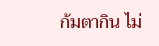ก้มตากิน ไม่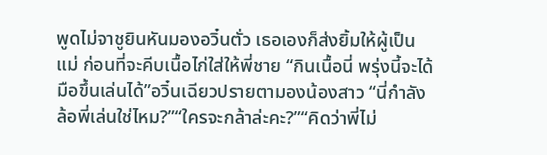พูดไม่จาชูยินหันมองอวิ๋นตั่ว เธอเองก็ส่งยิ้มให้ผู้เป็นแม่ ก่อนที่จะคีบเนื้อไก่ใส่ให้พี่ชาย “กินเนื้อนี่ พรุ่งนี้จะได้มือขึ้นเล่นได้”อวิ๋นเฉียวปรายตามองน้องสาว “นี่กำลังล้อพี่เล่นใช่ไหม?”“ใครจะกล้าล่ะคะ?”“คิดว่าพี่ไม่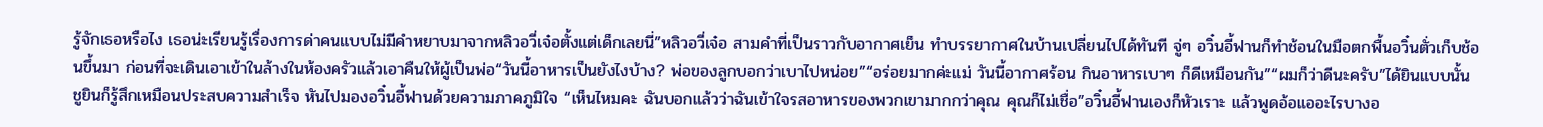รู้จักเธอหรือไง เธอน่ะเรียนรู้เรื่องการด่าคนแบบไม่มีคำหยาบมาจากหลิวอวี่เจ๋อตั้งแต่เด็กเลยนี่”หลิวอวี่เจ๋อ สามคำที่เป็นราวกับอากาศเย็น ทำบรรยากาศในบ้านเปลี่ยนไปได้ทันที จู่ๆ อวิ๋นอี้ฟานก็ทำช้อนในมือตกพื้นอวิ๋นตั่วเก็บช้อนขึ้นมา ก่อนที่จะเดินเอาเข้าในล้างในห้องครัวแล้วเอาคืนให้ผู้เป็นพ่อ“วันนี้อาหารเป็นยังไงบ้าง? พ่อของลูกบอกว่าเบาไปหน่อย”“อร่อยมากค่ะแม่ วันนี้อากาศร้อน กินอาหารเบาๆ ก็ดีเหมือนกัน”“ผมก็ว่าดีนะครับ”ได้ยินแบบนั้น ชูยินก็รู้สึกเหมือนประสบความสำเร็จ หันไปมองอวิ๋นอี้ฟานด้วยความภาคภูมิใจ “เห็นไหมคะ ฉันบอกแล้วว่าฉันเข้าใจรสอาหารของพวกเขามากกว่าคุณ คุณก็ไม่เชื่อ”อวิ๋นอี้ฟานเองก็หัวเราะ แล้วพูดอ้อแออะไรบางอ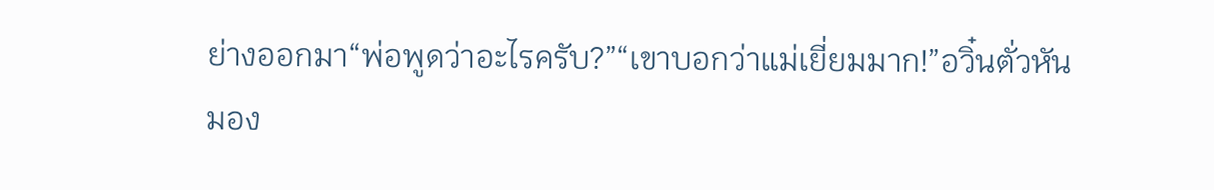ย่างออกมา“พ่อพูดว่าอะไรครับ?”“เขาบอกว่าแม่เยี่ยมมาก!”อวิ๋นตั่วหันมอง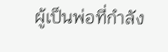ผู้เป็นพ่อที่กำลัง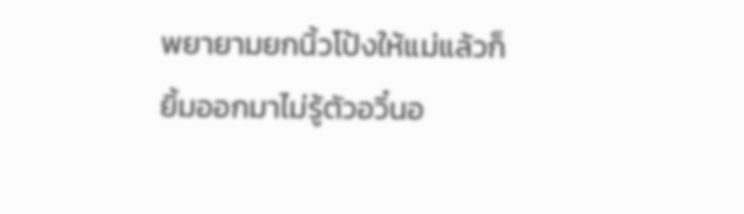พยายามยกนิ้วโป้งให้แม่แล้วก็ยิ้มออกมาไม่รู้ตัวอวิ๋นอ